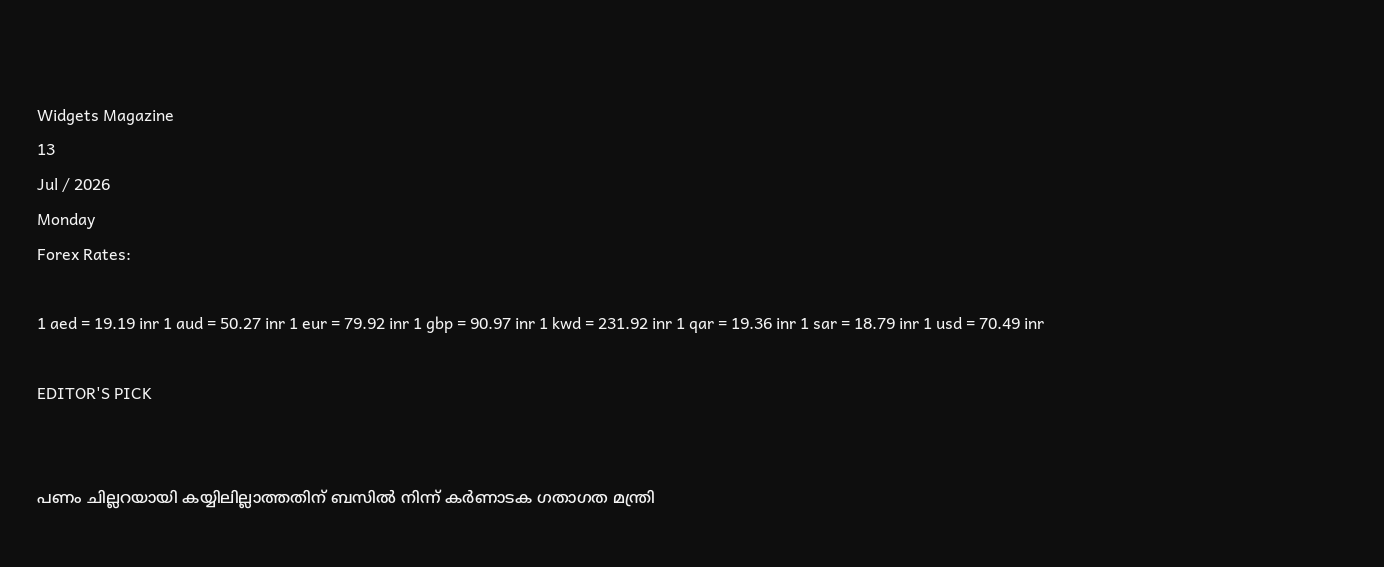Widgets Magazine
13
Jul / 2026
Monday
Forex Rates:

1 aed = 19.19 inr 1 aud = 50.27 inr 1 eur = 79.92 inr 1 gbp = 90.97 inr 1 kwd = 231.92 inr 1 qar = 19.36 inr 1 sar = 18.79 inr 1 usd = 70.49 inr

EDITOR'S PICK


പണം ചില്ലറയായി കയ്യിലില്ലാത്തതിന് ബസിൽ നിന്ന് കര്‍ണാടക ഗതാഗത മന്ത്രി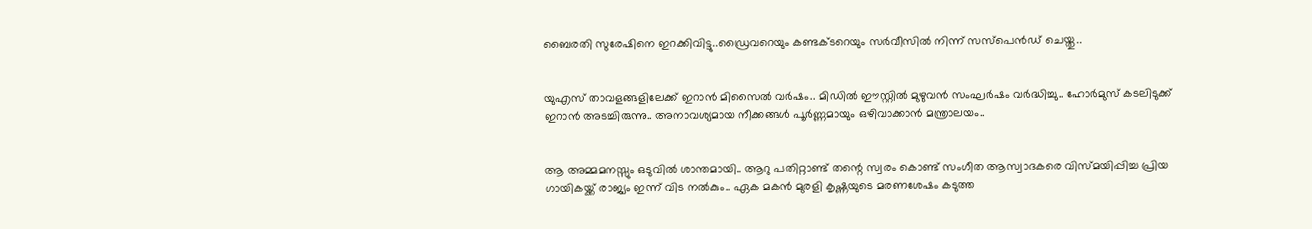ബൈരതി സുരേഷിനെ ഇറക്കിവിട്ടു..ഡ്രൈവറെയും കണ്ടക്ടറെയും സര്‍വീസില്‍ നിന്ന് സസ്‌പെന്‍ഡ് ചെയ്തു..


യുഎസ് താവളങ്ങളിലേക്ക് ഇറാൻ മിസൈൽ വർഷം.. മിഡിൽ ഈസ്റ്റിൽ മുഴുവൻ സംഘർഷം വർദ്ധിച്ചു.. ഹോർമുസ് കടലിടുക്ക് ഇറാൻ അടച്ചിരുന്നു.. അനാവശ്യമായ നീക്കങ്ങൾ പൂർണ്ണമായും ഒഴിവാക്കാൻ മന്ത്രാലയം..


ആ അമ്മമനസ്സും ഒടുവിൽ ശാന്തമായി.. ആറു പതിറ്റാണ്ട് തന്റെ സ്വരം കൊണ്ട് സംഗീത ആസ്വാദകരെ വിസ്മയിപ്പിച്ച പ്രിയ ഗായികയ്ക്ക് രാജ്യം ഇന്ന് വിട നൽകും.. ഏക മകൻ മുരളി കൃഷ്ണയുടെ മരണശേഷം കടുത്ത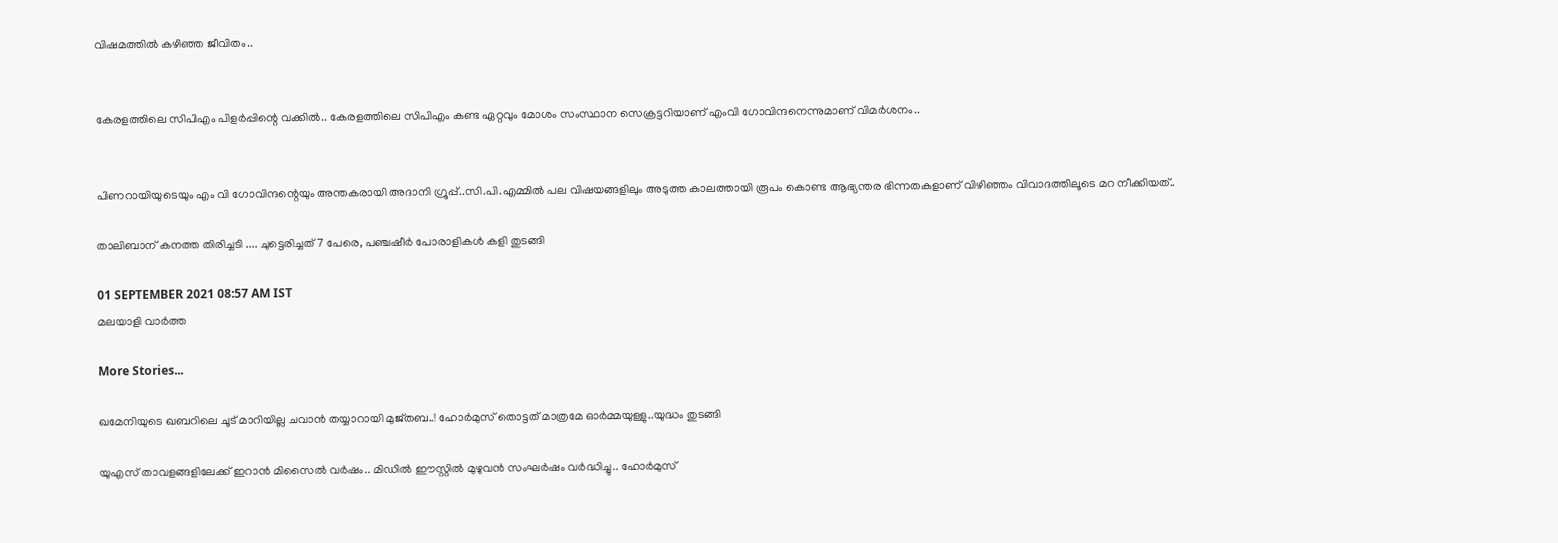വിഷമത്തിൽ കഴിഞ്ഞ ജീവിതം..


കേരളത്തിലെ സിപിഎം പിളര്‍പ്പിന്റെ വക്കില്‍.. കേരളത്തിലെ സിപിഎം കണ്ട ഏറ്റവും മോശം സംസ്ഥാന സെക്രട്ടറിയാണ് എംവി ഗോവിന്ദനെന്നുമാണ് വിമര്‍ശനം..


പിണറായിയുടെയും എം വി ഗോവിന്ദന്റെയും അന്തകരായി അദാനി ഗ്രൂപ്പ്..സി.പി.എമ്മിൽ പല വിഷയങ്ങളിലും അടുത്ത കാലത്തായി രൂപം കൊണ്ട ആഭ്യന്തര ഭിന്നതകളാണ് വിഴിഞ്ഞം വിവാദത്തിലൂടെ മറ നീക്കിയത്..

താലിബാന് കനത്ത തിരിച്ചടി .... ചുട്ടെരിച്ചത് 7 പേരെ, പഞ്ചഷീര്‍ പോരാളികള്‍ കളി തുടങ്ങി

01 SEPTEMBER 2021 08:57 AM IST
മലയാളി വാര്‍ത്ത

More Stories...

ഖമേനിയുടെ ഖബറിലെ ചൂട് മാറിയില്ല ചവാൻ തയ്യാറായി മുജ്തബ..! ഹോര്‍മുസ് തൊട്ടത് മാത്രമേ ഓർമ്മയുള്ളു..യുദ്ധം തുടങ്ങി

യുഎസ് താവളങ്ങളിലേക്ക് ഇറാൻ മിസൈൽ വർഷം.. മിഡിൽ ഈസ്റ്റിൽ മുഴുവൻ സംഘർഷം വർദ്ധിച്ചു.. ഹോർമുസ്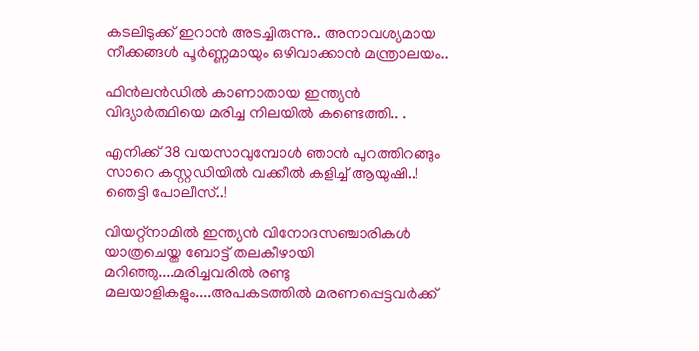കടലിടുക്ക് ഇറാൻ അടച്ചിരുന്നു.. അനാവശ്യമായ നീക്കങ്ങൾ പൂർണ്ണമായും ഒഴിവാക്കാൻ മന്ത്രാലയം..

ഫിൻലൻഡിൽ കാണാതായ ഇന്ത്യൻ വിദ്യാർത്ഥിയെ മരിച്ച നിലയിൽ കണ്ടെത്തി.. .

എനിക്ക് 38 വയസാവുമ്പോൾ ഞാൻ പുറത്തിറങ്ങും സാറെ കസ്റ്റഡിയിൽ വക്കീൽ കളിച്ച് ആയുഷി..! ഞെട്ടി പോലീസ്..!

വിയറ്റ്‌നാമിൽ ഇന്ത്യൻ വിനോദസഞ്ചാരികൾ യാത്രചെയ്ത ബോട്ട് തലകീഴായി മറിഞ്ഞു....മരിച്ചവരിൽ രണ്ടു മലയാളികളും....അപകടത്തിൽ മരണപ്പെട്ടവർക്ക്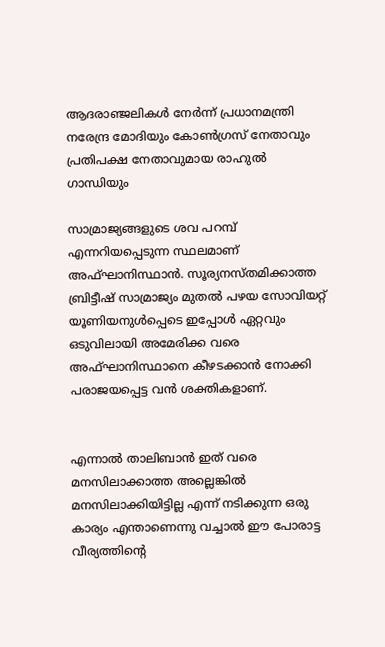ആദരാഞ്ജലികൾ നേർന്ന് പ്രധാനമന്ത്രി നരേന്ദ്ര മോദിയും കോൺഗ്രസ് നേതാവും പ്രതിപക്ഷ നേതാവുമായ രാഹുൽ ഗാന്ധിയും

സാമ്രാജ്യങ്ങളുടെ ശവ പറമ്പ് എന്നറിയപ്പെടുന്ന സ്ഥലമാണ് അഫ്ഘാനിസ്ഥാന്‍. സൂര്യനസ്തമിക്കാത്ത ബ്രിട്ടീഷ് സാമ്രാജ്യം മുതല്‍ പഴയ സോവിയറ്റ് യൂണിയനുള്‍പ്പെടെ ഇപ്പോള്‍ ഏറ്റവും ഒടുവിലായി അമേരിക്ക വരെ അഫ്ഘാനിസ്ഥാനെ കീഴടക്കാന്‍ നോക്കി പരാജയപ്പെട്ട വന്‍ ശക്തികളാണ്.


എന്നാല്‍ താലിബാന്‍ ഇത് വരെ മനസിലാക്കാത്ത അല്ലെങ്കില്‍ മനസിലാക്കിയിട്ടില്ല എന്ന് നടിക്കുന്ന ഒരു കാര്യം എന്താണെന്നു വച്ചാല്‍ ഈ പോരാട്ട വീര്യത്തിന്റെ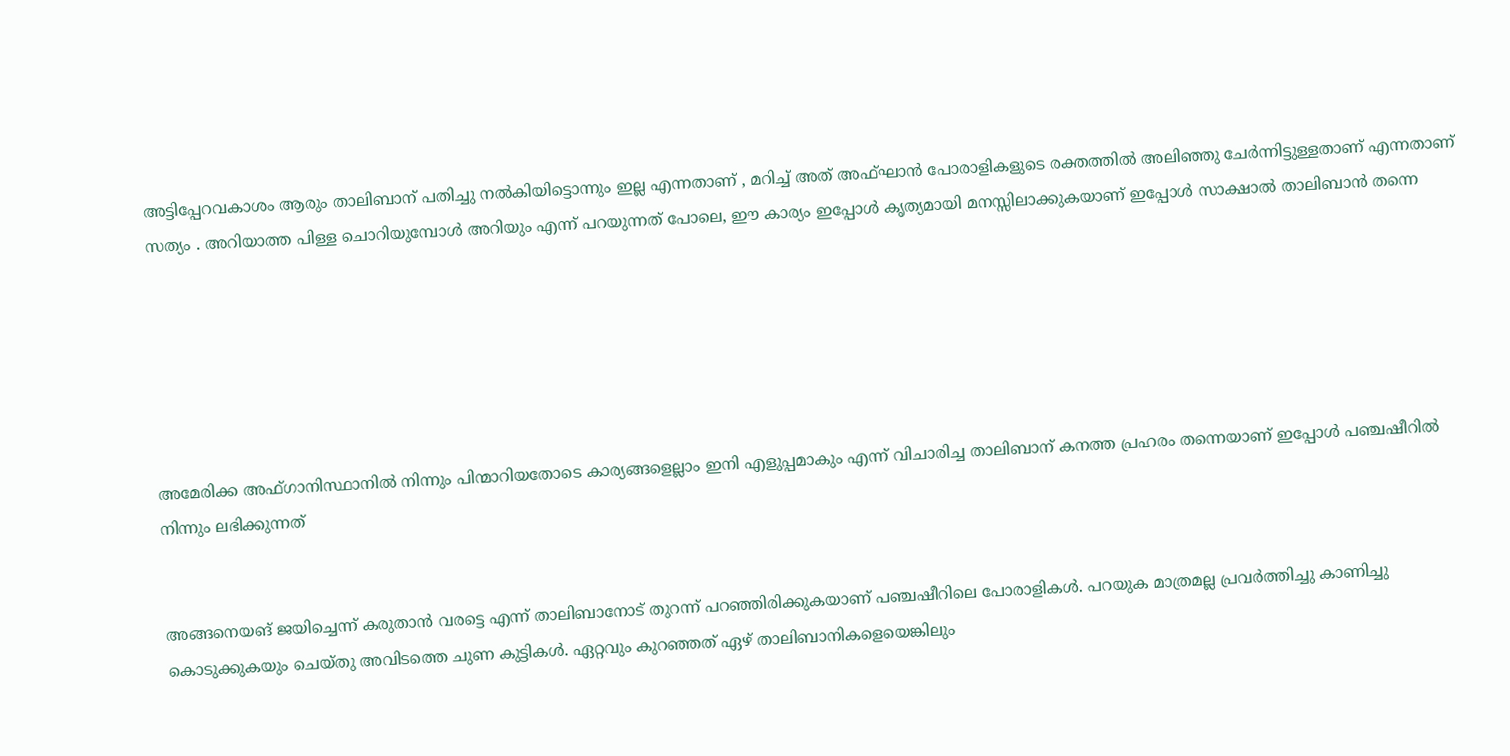അട്ടിപ്പേറവകാശം ആരും താലിബാന് പതിച്ചു നല്‍കിയിട്ടൊന്നും ഇല്ല എന്നതാണ് , മറിച്ച് അത് അഫ്ഘാന്‍ പോരാളികളുടെ രക്തത്തില്‍ അലിഞ്ഞു ചേര്‍ന്നിട്ടുള്ളതാണ് എന്നതാണ് സത്യം . അറിയാത്ത പിള്ള ചൊറിയുമ്പോള്‍ അറിയും എന്ന് പറയുന്നത് പോലെ, ഈ കാര്യം ഇപ്പോള്‍ കൃത്യമായി മനസ്സിലാക്കുകയാണ് ഇപ്പോള്‍ സാക്ഷാല്‍ താലിബാന്‍ തന്നെ






അമേരിക്ക അഫ്ഗാനിസ്ഥാനില്‍ നിന്നും പിന്മാറിയതോടെ കാര്യങ്ങളെല്ലാം ഇനി എളുപ്പമാകും എന്ന് വിചാരിച്ച താലിബാന് കനത്ത പ്രഹരം തന്നെയാണ് ഇപ്പോള്‍ പഞ്ചഷീറില്‍ നിന്നും ലഭിക്കുന്നത്


അങ്ങനെയങ് ജയിച്ചെന്ന് കരുതാന്‍ വരട്ടെ എന്ന് താലിബാനോട് തുറന്ന് പറഞ്ഞിരിക്കുകയാണ് പഞ്ചഷീറിലെ പോരാളികള്‍. പറയുക മാത്രമല്ല പ്രവര്‍ത്തിച്ചു കാണിച്ചു കൊടുക്കുകയും ചെയ്തു അവിടത്തെ ചുണ കുട്ടികള്‍. ഏറ്റവും കുറഞ്ഞത് ഏഴ് താലിബാനികളെയെങ്കിലും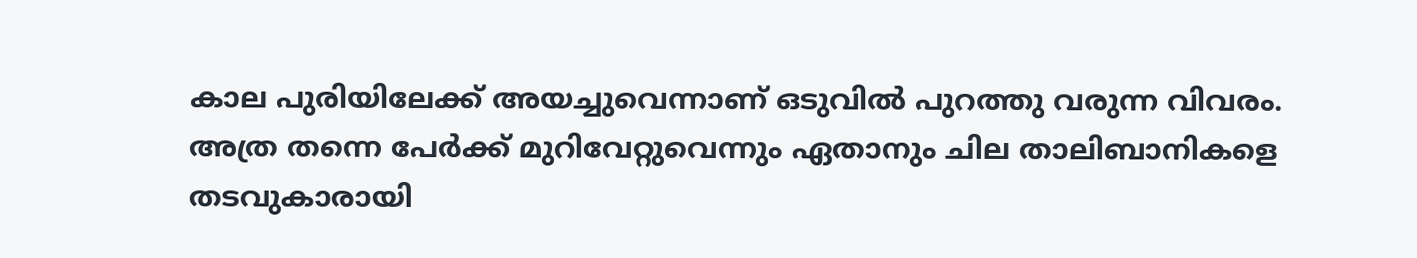കാല പുരിയിലേക്ക് അയച്ചുവെന്നാണ് ഒടുവില്‍ പുറത്തു വരുന്ന വിവരം. അത്ര തന്നെ പേര്‍ക്ക് മുറിവേറ്റുവെന്നും ഏതാനും ചില താലിബാനികളെ തടവുകാരായി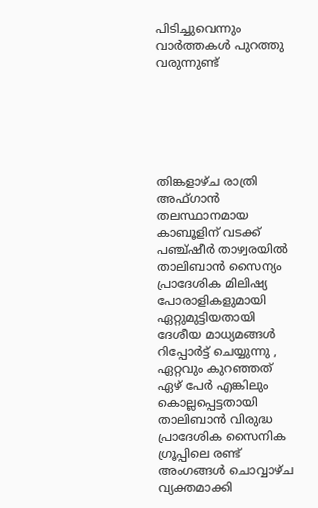പിടിച്ചുവെന്നും വാര്‍ത്തകള്‍ പുറത്തു വരുന്നുണ്ട്






തിങ്കളാഴ്ച രാത്രി അഫ്ഗാന്‍ തലസ്ഥാനമായ കാബൂളിന് വടക്ക് പഞ്ച്ഷീര്‍ താഴ്വരയില്‍ താലിബാന്‍ സൈന്യം പ്രാദേശിക മിലിഷ്യ പോരാളികളുമായി ഏറ്റുമുട്ടിയതായി ദേശീയ മാധ്യമങ്ങള്‍ റിപ്പോര്‍ട്ട് ചെയ്യുന്നു , ഏറ്റവും കുറഞ്ഞത് ഏഴ് പേര്‍ എങ്കിലും കൊല്ലപ്പെട്ടതായി താലിബാന്‍ വിരുദ്ധ പ്രാദേശിക സൈനിക ഗ്രൂപ്പിലെ രണ്ട് അംഗങ്ങള്‍ ചൊവ്വാഴ്ച വ്യക്തമാക്കി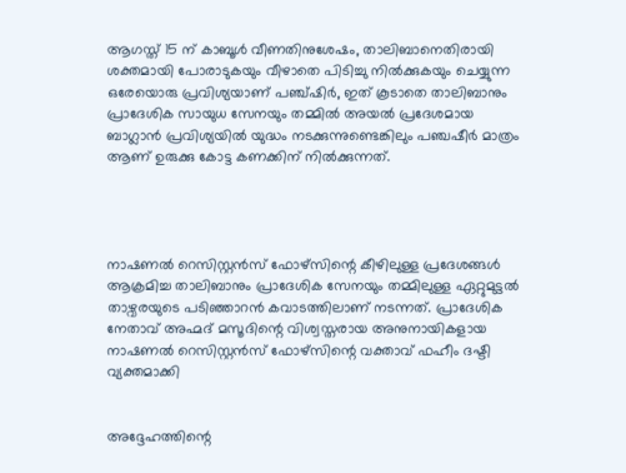ആഗസ്ത് 15 ന് കാബൂള്‍ വീണതിനുശേഷം, താലിബാനെതിരായി ശക്തമായി പോരാടുകയും വീഴാതെ പിടിച്ചു നില്‍ക്കുകയും ചെയ്യുന്ന ഒരേയൊരു പ്രവിശ്യയാണ് പഞ്ച്ഷിര്‍, ഇത് കൂടാതെ താലിബാനും പ്രാദേശിക സായുധ സേനയും തമ്മില്‍ അയല്‍ പ്രദേശമായ ബാഗ്ലാന്‍ പ്രവിശ്യയില്‍ യുദ്ധം നടക്കുന്നുണ്ടെങ്കിലും പഞ്ചഷീര്‍ മാത്രം ആണ് ഉരുക്കു കോട്ട കണക്കിന് നില്‍ക്കുന്നത്.




നാഷണല്‍ റെസിസ്റ്റന്‍സ് ഫോഴ്സിന്റെ കീഴിലുള്ള പ്രദേശങ്ങള്‍ ആക്രമിച്ച താലിബാനും പ്രാദേശിക സേനയും തമ്മിലുള്ള ഏറ്റുമുട്ടല്‍ താഴ്വരയുടെ പടിഞ്ഞാറന്‍ കവാടത്തിലാണ് നടന്നത്. പ്രാദേശിക നേതാവ് അഹ്മദ് മസൂദിന്റെ വിശ്വസ്തരായ അനുനായികളായ നാഷണല്‍ റെസിസ്റ്റന്‍സ് ഫോഴ്‌സിന്റെ വക്താവ് ഫഹീം ദഷ്ടി വ്യക്തമാക്കി


അദ്ദേഹത്തിന്റെ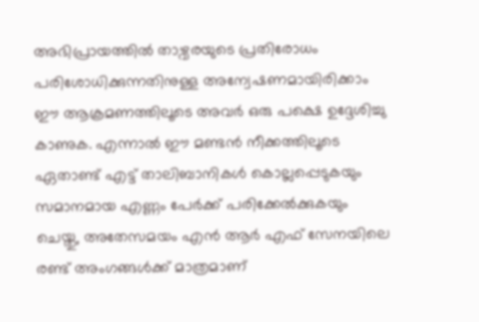അഭിപ്രായത്തില്‍ താഴ്വരയുടെ പ്രതിരോധം പരിശോധിക്കുന്നതിനുള്ള അന്വേഷണമായിരിക്കാം ഈ ആക്രമണത്തിലൂടെ അവര്‍ ഒരു പക്ഷെ ഉദ്ദേശിച്ചു കാണുക. എന്നാല്‍ ഈ മണ്ടന്‍ നീക്കത്തിലൂടെ ഏതാണ്ട് എട്ട് താലിബാനികള്‍ കൊല്ലപ്പെടുകയും സമാനമായ എണ്ണം പേര്‍ക്ക് പരിക്കേല്‍ക്കുകയും ചെയ്തു, അതേസമയം എന്‍ ആര്‍ എഫ് സേനയിലെ രണ്ട് അംഗങ്ങള്‍ക്ക് മാത്രമാണ്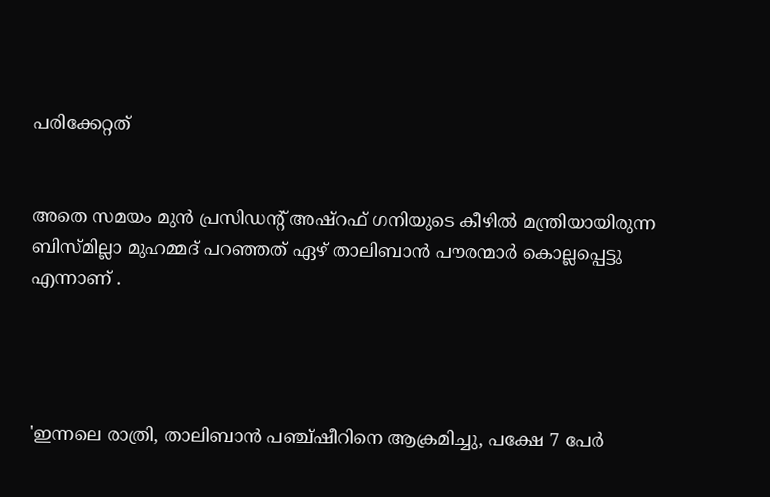പരിക്കേറ്റത്


അതെ സമയം മുന്‍ പ്രസിഡന്റ് അഷ്‌റഫ് ഗനിയുടെ കീഴില്‍ മന്ത്രിയായിരുന്ന ബിസ്മില്ലാ മുഹമ്മദ് പറഞ്ഞത് ഏഴ് താലിബാന്‍ പൗരന്മാര്‍ കൊല്ലപ്പെട്ടു എന്നാണ് .




'ഇന്നലെ രാത്രി, താലിബാന്‍ പഞ്ച്ഷീറിനെ ആക്രമിച്ചു, പക്ഷേ 7 പേര്‍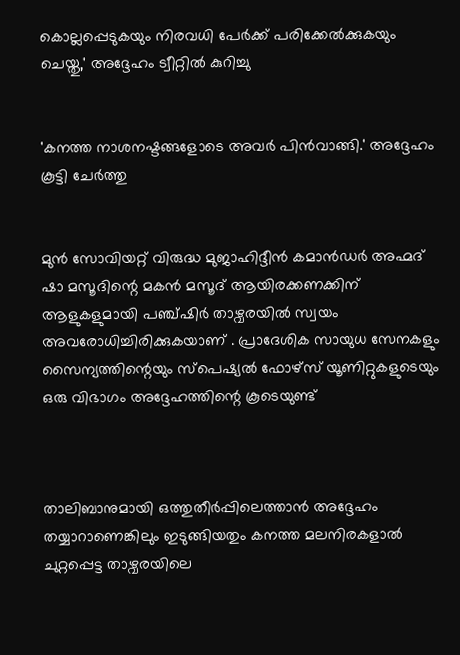കൊല്ലപ്പെടുകയും നിരവധി പേര്‍ക്ക് പരിക്കേല്‍ക്കുകയും ചെയ്തു,' അദ്ദേഹം ട്വീറ്റില്‍ കുറിച്ചു


'കനത്ത നാശനഷ്ടങ്ങളോടെ അവര്‍ പിന്‍വാങ്ങി.' അദ്ദേഹം കൂട്ടി ചേര്‍ത്തു


മുന്‍ സോവിയറ്റ് വിരുദ്ധ മുജാഹിദ്ദീന്‍ കമാന്‍ഡര്‍ അഹ്മദ് ഷാ മസൂദിന്റെ മകന്‍ മസൂദ് ആയിരക്കണക്കിന് ആളുകളുമായി പഞ്ച്ഷിര്‍ താഴ്വരയില്‍ സ്വയം അവരോധിച്ചിരിക്കുകയാണ് . പ്രാദേശിക സായുധ സേനകളും സൈന്യത്തിന്റെയും സ്‌പെഷ്യല്‍ ഫോഴ്‌സ് യൂണിറ്റുകളുടെയും ഒരു വിഭാഗം അദ്ദേഹത്തിന്റെ കൂടെയുണ്ട്



താലിബാനുമായി ഒത്തുതീര്‍പ്പിലെത്താന്‍ അദ്ദേഹം തയ്യാറാണെങ്കിലും ഇടുങ്ങിയതും കനത്ത മലനിരകളാല്‍ ചുറ്റപ്പെട്ട താഴ്വരയിലെ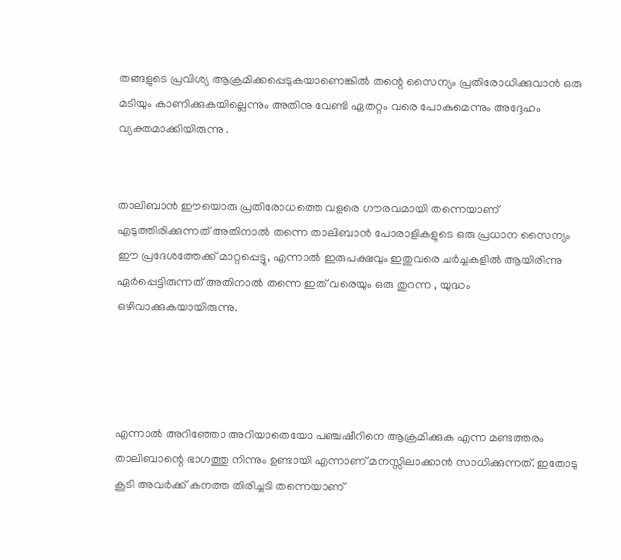തങ്ങളുടെ പ്രവിശ്യ ആക്രമിക്കപ്പെടുകയാണെങ്കില്‍ തന്റെ സൈന്യം പ്രതിരോധിക്കുവാന്‍ ഒരു മടിയും കാണിക്കുകയില്ലെന്നും അതിനു വേണ്ടി ഏതറ്റം വരെ പോകുമെന്നും അദ്ദേഹം വ്യക്തമാക്കിയിരുന്നു .


താലിബാന്‍ ഈയൊരു പ്രതിരോധത്തെ വളരെ ഗൗരവമായി തന്നെയാണ് എടുത്തിരിക്കുന്നത് അതിനാല്‍ തന്നെ താലിബാന്‍ പോരാളികളുടെ ഒരു പ്രധാന സൈന്യം ഈ പ്രദേശത്തേക്ക് മാറ്റപ്പെട്ടു, എന്നാല്‍ ഇരുപക്ഷവും ഇതുവരെ ചര്‍ച്ചകളില്‍ ആയിരിന്നു ഏര്‍പ്പെട്ടിരുന്നത് അതിനാല്‍ തന്നെ ഇത് വരെയും ഒരു തുറന്ന , യുദ്ധം ഒഴിവാക്കുകയായിരുന്നു.




എന്നാല്‍ അറിഞ്ഞോ അറിയാതെയോ പഞ്ചഷീറിനെ ആക്രമിക്കുക എന്ന മണ്ടത്തരം താലിബാന്റെ ഭാഗത്തു നിന്നും ഉണ്ടായി എന്നാണ് മനസ്സിലാക്കാന്‍ സാധിക്കുന്നത്. ഇതോടു കൂടി അവര്‍ക്ക് കനത്ത തിരിച്ചടി തന്നെയാണ്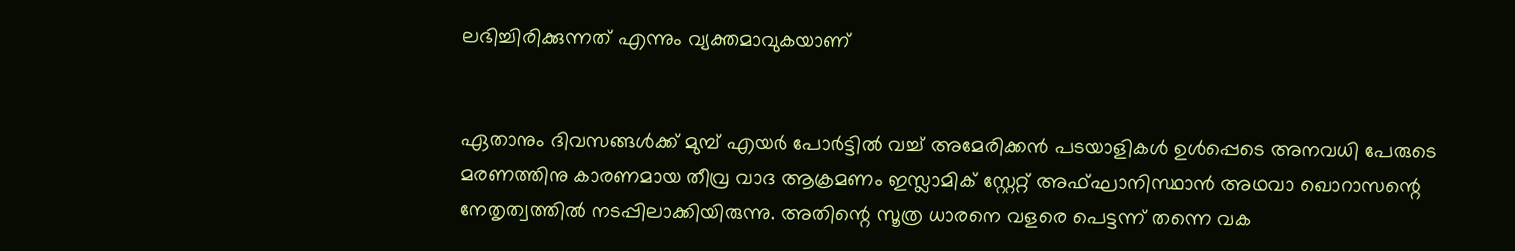ലഭിച്ചിരിക്കുന്നത് എന്നും വ്യക്തമാവുകയാണ്


ഏതാനും ദിവസങ്ങള്‍ക്ക് മുമ്പ് എയര്‍ പോര്‍ട്ടില്‍ വച്ച് അമേരിക്കന്‍ പടയാളികള്‍ ഉള്‍പ്പെടെ അനവധി പേരുടെ മരണത്തിനു കാരണമായ തീവ്ര വാദ ആക്രമണം ഇസ്ലാമിക് സ്റ്റേറ്റ് അഫ്ഘാനിസ്ഥാന്‍ അഥവാ ഖൊറാസന്റെ നേതൃത്വത്തില്‍ നടപ്പിലാക്കിയിരുന്നു. അതിന്റെ സൂത്ര ധാരനെ വളരെ പെട്ടന്ന് തന്നെ വക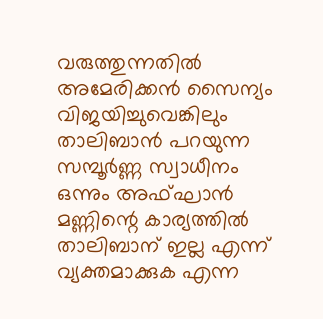വരുത്തുന്നതില്‍ അമേരിക്കന്‍ സൈന്യം വിജയിച്ചുവെങ്കിലും താലിബാന്‍ പറയുന്ന സമ്പൂര്‍ണ്ണ സ്വാധീനം ഒന്നും അഫ്ഘാന്‍ മണ്ണിന്റെ കാര്യത്തില്‍ താലിബാന് ഇല്ല എന്ന് വ്യക്തമാക്കുക എന്ന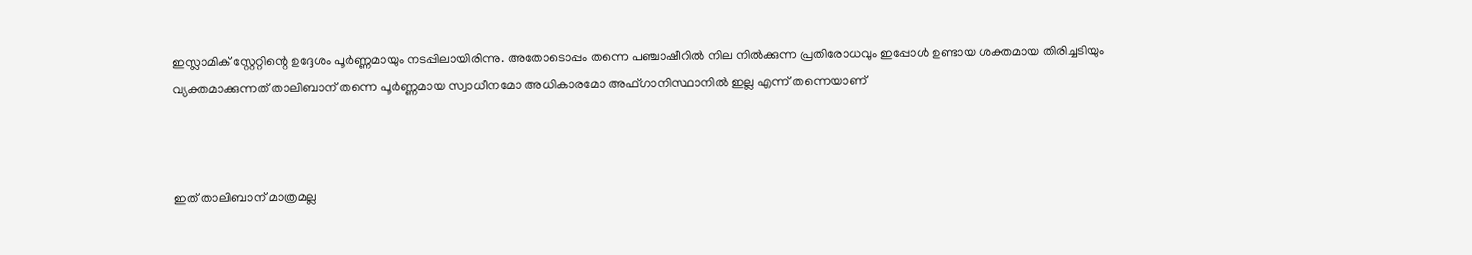ഇസ്ലാമിക് സ്റ്റേറ്റിന്റെ ഉദ്ദേശം പൂര്‍ണ്ണമായും നടപ്പിലായിരിന്നു. അതോടൊപ്പം തന്നെ പഞ്ചാഷീറില്‍ നില നില്‍ക്കുന്ന പ്രതിരോധവും ഇപ്പോള്‍ ഉണ്ടായ ശക്തമായ തിരിച്ചടിയും വ്യക്തമാക്കുന്നത് താലിബാന് തന്നെ പൂര്‍ണ്ണമായ സ്വാധീനമോ അധികാരമോ അഫ്ഗാനിസ്ഥാനില്‍ ഇല്ല എന്ന് തന്നെയാണ്



ഇത് താലിബാന് മാത്രമല്ല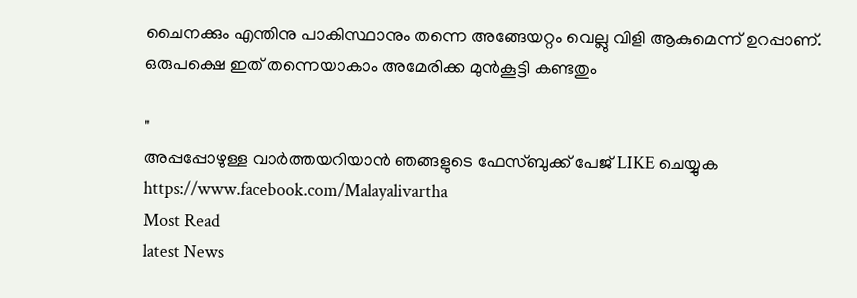ചൈനക്കും എന്തിനു പാകിസ്ഥാനും തന്നെ അങ്ങേയറ്റം വെല്ലു വിളി ആകുമെന്ന് ഉറപ്പാണ്. ഒരുപക്ഷെ ഇത് തന്നെയാകാം അമേരിക്ക മുന്‍കൂട്ടി കണ്ടതും

"
അപ്പപ്പോഴുള്ള വാര്‍ത്തയറിയാന്‍ ഞങ്ങളുടെ ഫേസ്‌ബുക്ക്‌ പേജ് LIKE ചെയ്യുക
https://www.facebook.com/Malayalivartha
Most Read
latest News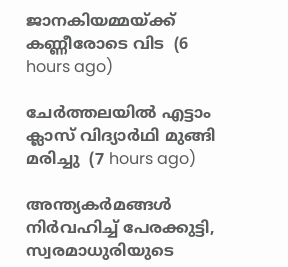ജാനകിയമ്മയ്ക്ക് കണ്ണീരോടെ വിട  (6 hours ago)

ചേര്‍ത്തലയില്‍ എട്ടാം ക്ലാസ് വിദ്യാര്‍ഥി മുങ്ങി മരിച്ചു  (7 hours ago)

അന്ത്യകർമങ്ങൾ നിർവഹിച്ച് പേരക്കുട്ടി, സ്വരമാധുരിയുടെ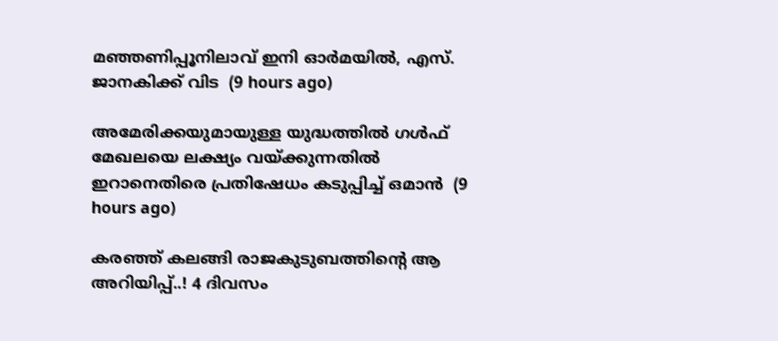മഞ്ഞണിപ്പൂനിലാവ് ഇനി ഓർമയിൽ, എസ്. ജാനകിക്ക് വിട  (9 hours ago)

അമേരിക്കയുമായുള്ള യുദ്ധത്തിൽ ഗൾഫ് മേഖലയെ ലക്ഷ്യം വയ്ക്കുന്നതിൽ ഇറാനെതിരെ പ്രതിഷേധം കടുപ്പിച്ച് ഒമാൻ  (9 hours ago)

കരഞ്ഞ് കലങ്ങി രാജകുടുബത്തിന്റെ ആ അറിയിപ്പ്..! 4 ദിവസം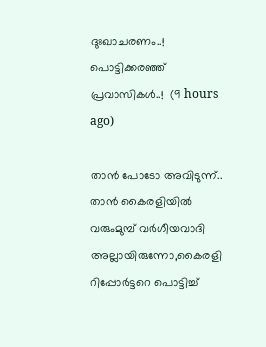ദുഃഖാചരണം..! പൊട്ടിക്കരഞ്ഞ് പ്രവാസികൾ..!  (9 hours ago)

താൻ പോടോ അവിടുന്ന്.. താൻ കൈരളിയിൽ വരുംമുമ്പ് വർഗീയവാദി അല്ലായിരുന്നോ,കൈരളി റിപ്പോർട്ടറെ പൊട്ടിച്ച്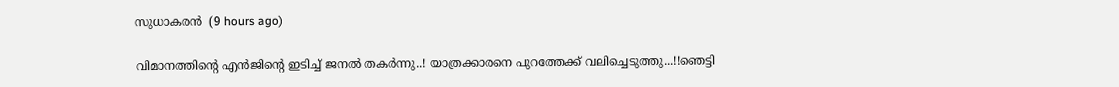സുധാകരൻ  (9 hours ago)

വിമാനത്തിന്റെ എന്‍ജിന്റെ ഇടിച്ച് ജനൽ തകർന്നു..! യാത്രക്കാരനെ പുറത്തേക്ക് വലിച്ചെടുത്തു...!!ഞെട്ടി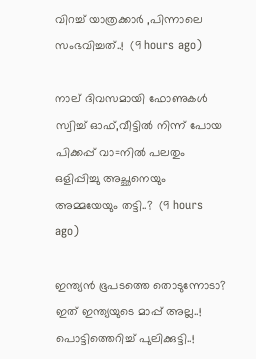വിറച്ച് യാത്രക്കാർ ,പിന്നാലെ സംഭവിച്ചത്..!  (9 hours ago)

നാല് ദിവസമായി ഫോണുകൾ സ്വിച്ച് ഓഫ്,വീട്ടില്‍ നിന്ന് പോയ പിക്കപ്പ് വാ=നിൽ പലതും ഒളിപ്പിച്ചു അച്ഛനെയും അമ്മയേയും തട്ടി..?  (9 hours ago)

ഇന്ത്യൻ ഭൂപടത്തെ തൊടുന്നോടാ? ഇത് ഇന്ത്യയുടെ മാപ്പ് അല്ല..! പൊട്ടിത്തെറിച്ച് പുലിക്കുട്ടി..!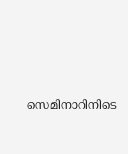സെമിനാറിനിടെ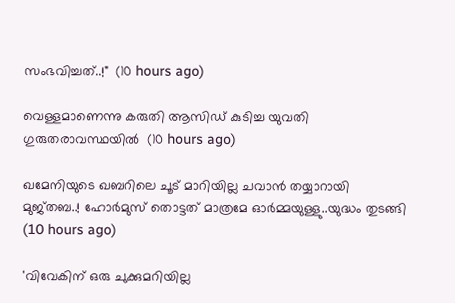സംഭവിച്ചത്..!"  (10 hours ago)

വെള്ളമാണെന്നു കരുതി ആസിഡ് കുടിച്ച യുവതി ഗുരുതരാവസ്ഥയില്‍  (10 hours ago)

ഖമേനിയുടെ ഖബറിലെ ചൂട് മാറിയില്ല ചവാൻ തയ്യാറായി മുജ്തബ..! ഹോര്‍മുസ് തൊട്ടത് മാത്രമേ ഓർമ്മയുള്ളു..യുദ്ധം തുടങ്ങി  (10 hours ago)

'വിവേകിന് ഒരു ചുക്കുമറിയില്ല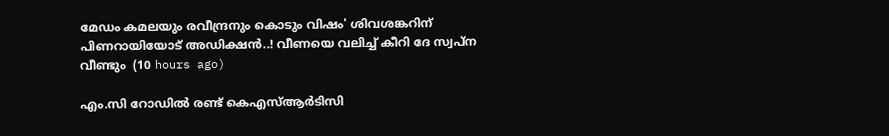മേഡം കമലയും രവീന്ദ്രനും കൊടും വിഷം' ശിവശങ്കറിന് പിണറായിയോട് അഡിക്ഷൻ..! വീണയെ വലിച്ച് കീറി ദേ സ്വപ്ന വീണ്ടും  (10 hours ago)

എം.സി റോഡില്‍ രണ്ട് കെഎസ്ആര്‍ടിസി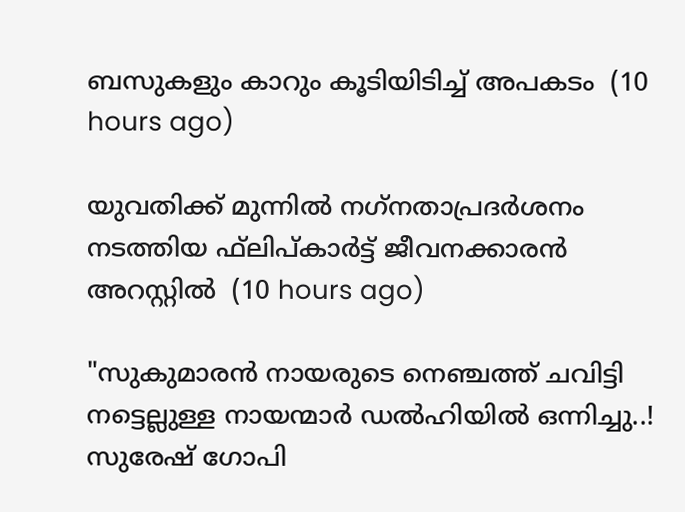ബസുകളും കാറും കൂടിയിടിച്ച് അപകടം  (10 hours ago)

യുവതിക്ക് മുന്നില്‍ നഗ്‌നതാപ്രദര്‍ശനം നടത്തിയ ഫ്‌ലിപ്കാര്‍ട്ട് ജീവനക്കാരന്‍ അറസ്റ്റില്‍  (10 hours ago)

"സുകുമാരൻ നായരുടെ നെഞ്ചത്ത് ചവിട്ടി നട്ടെല്ലുള്ള നായന്മാർ ഡൽഹിയിൽ ഒന്നിച്ചു..! സുരേഷ് ഗോപി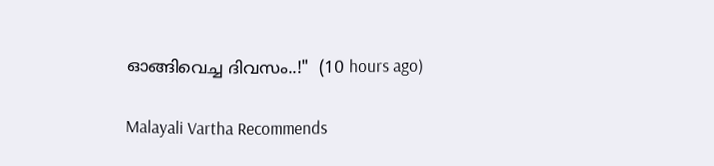ഓങ്ങിവെച്ച ദിവസം..!"  (10 hours ago)

Malayali Vartha Recommends